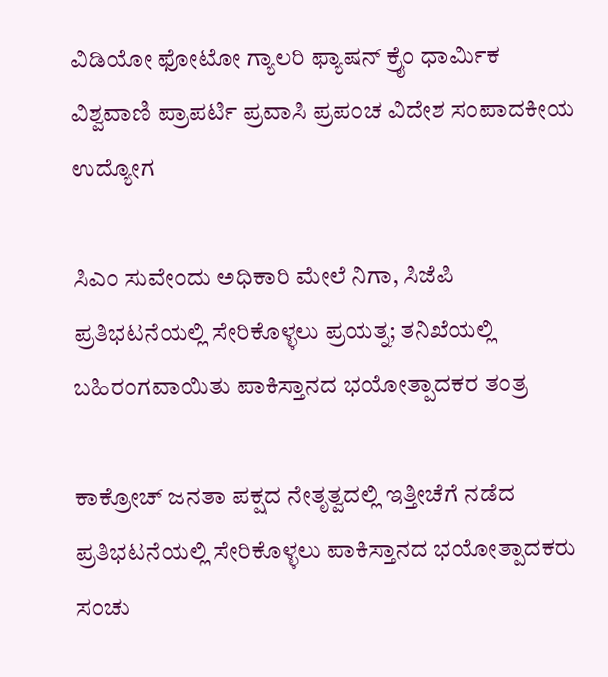ವಿಡಿಯೋ ಫೋಟೋ ಗ್ಯಾಲರಿ ಫ್ಯಾಷನ್ ಕ್ರೈಂ ಧಾರ್ಮಿಕ ವಿಶ್ವವಾಣಿ ಪ್ರಾಪರ್ಟಿ ಪ್ರವಾಸಿ ಪ್ರಪಂಚ ವಿದೇಶ ಸಂಪಾದಕೀಯ ಉದ್ಯೋಗ

ಸಿಎಂ ಸುವೇಂದು ಅಧಿಕಾರಿ ಮೇಲೆ ನಿಗಾ, ಸಿಜೆಪಿ ಪ್ರತಿಭಟನೆಯಲ್ಲಿ ಸೇರಿಕೊಳ್ಳಲು ಪ್ರಯತ್ನ; ತನಿಖೆಯಲ್ಲಿ ಬಹಿರಂಗವಾಯಿತು ಪಾಕಿಸ್ತಾನದ ಭಯೋತ್ಪಾದಕರ ತಂತ್ರ

ಕಾಕ್ರೋಚ್ ಜನತಾ ಪಕ್ಷದ ನೇತೃತ್ವದಲ್ಲಿ ಇತ್ತೀಚೆಗೆ ನಡೆದ ಪ್ರತಿಭಟನೆಯಲ್ಲಿ ಸೇರಿಕೊಳ್ಳಲು ಪಾಕಿಸ್ತಾನದ ಭಯೋತ್ಪಾದಕರು ಸಂಚು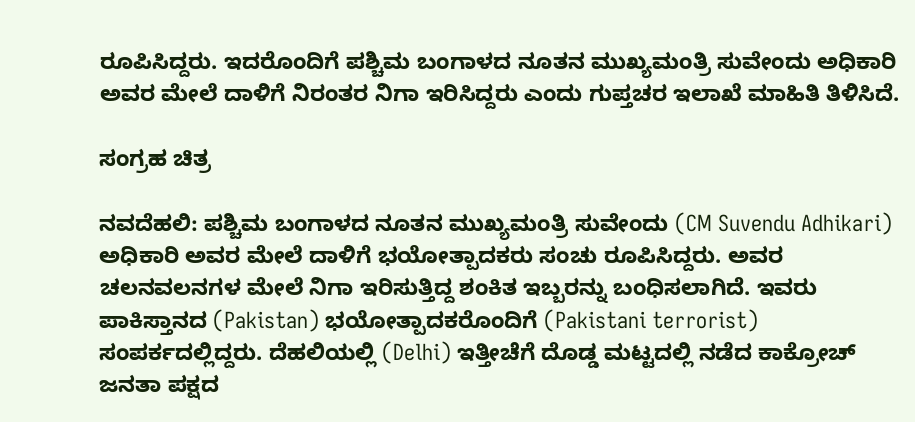ರೂಪಿಸಿದ್ದರು. ಇದರೊಂದಿಗೆ ಪಶ್ಚಿಮ ಬಂಗಾಳದ ನೂತನ ಮುಖ್ಯಮಂತ್ರಿ ಸುವೇಂದು ಅಧಿಕಾರಿ ಅವರ ಮೇಲೆ ದಾಳಿಗೆ ನಿರಂತರ ನಿಗಾ ಇರಿಸಿದ್ದರು ಎಂದು ಗುಪ್ತಚರ ಇಲಾಖೆ ಮಾಹಿತಿ ತಿಳಿಸಿದೆ.

ಸಂಗ್ರಹ ಚಿತ್ರ

ನವದೆಹಲಿ: ಪಶ್ಚಿಮ ಬಂಗಾಳದ ನೂತನ ಮುಖ್ಯಮಂತ್ರಿ ಸುವೇಂದು (CM Suvendu Adhikari) ಅಧಿಕಾರಿ ಅವರ ಮೇಲೆ ದಾಳಿಗೆ ಭಯೋತ್ಪಾದಕರು ಸಂಚು ರೂಪಿಸಿದ್ದರು. ಅವರ ಚಲನವಲನಗಳ ಮೇಲೆ ನಿಗಾ ಇರಿಸುತ್ತಿದ್ದ ಶಂಕಿತ ಇಬ್ಬರನ್ನು ಬಂಧಿಸಲಾಗಿದೆ. ಇವರು ಪಾಕಿಸ್ತಾನದ (Pakistan) ಭಯೋತ್ಪಾದಕರೊಂದಿಗೆ (Pakistani terrorist) ಸಂಪರ್ಕದಲ್ಲಿದ್ದರು. ದೆಹಲಿಯಲ್ಲಿ (Delhi) ಇತ್ತೀಚೆಗೆ ದೊಡ್ಡ ಮಟ್ಟದಲ್ಲಿ ನಡೆದ ಕಾಕ್ರೋಚ್ ಜನತಾ ಪಕ್ಷದ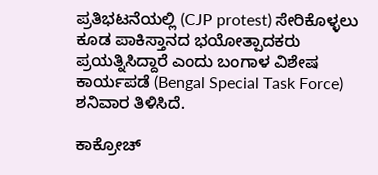ಪ್ರತಿಭಟನೆಯಲ್ಲಿ (CJP protest) ಸೇರಿಕೊಳ್ಳಲು ಕೂಡ ಪಾಕಿಸ್ತಾನದ ಭಯೋತ್ಪಾದಕರು ಪ್ರಯತ್ನಿಸಿದ್ದಾರೆ ಎಂದು ಬಂಗಾಳ ವಿಶೇಷ ಕಾರ್ಯಪಡೆ (Bengal Special Task Force) ಶನಿವಾರ ತಿಳಿಸಿದೆ.

ಕಾಕ್ರೋಚ್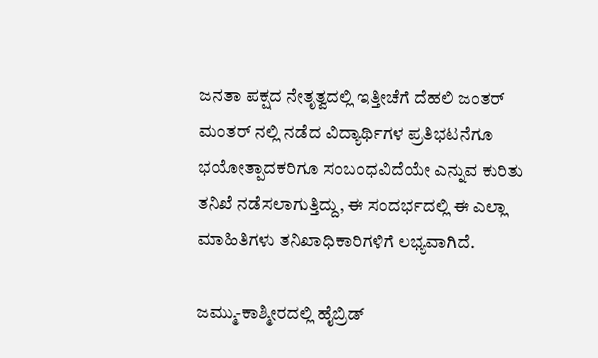ಜನತಾ ಪಕ್ಷದ ನೇತೃತ್ವದಲ್ಲಿ ಇತ್ತೀಚೆಗೆ ದೆಹಲಿ ಜಂತರ್ ಮಂತರ್ ನಲ್ಲಿ ನಡೆದ ವಿದ್ಯಾರ್ಥಿಗಳ ಪ್ರತಿಭಟನೆಗೂ ಭಯೋತ್ಪಾದಕರಿಗೂ ಸಂಬಂಧವಿದೆಯೇ ಎನ್ನುವ ಕುರಿತು ತನಿಖೆ ನಡೆಸಲಾಗುತ್ತಿದ್ದು, ಈ ಸಂದರ್ಭದಲ್ಲಿ ಈ ಎಲ್ಲಾ ಮಾಹಿತಿಗಳು ತನಿಖಾಧಿಕಾರಿಗಳಿಗೆ ಲಭ್ಯವಾಗಿದೆ.

ಜಮ್ಮು-ಕಾಶ್ಮೀರದಲ್ಲಿ ಹೈಬ್ರಿಡ್‌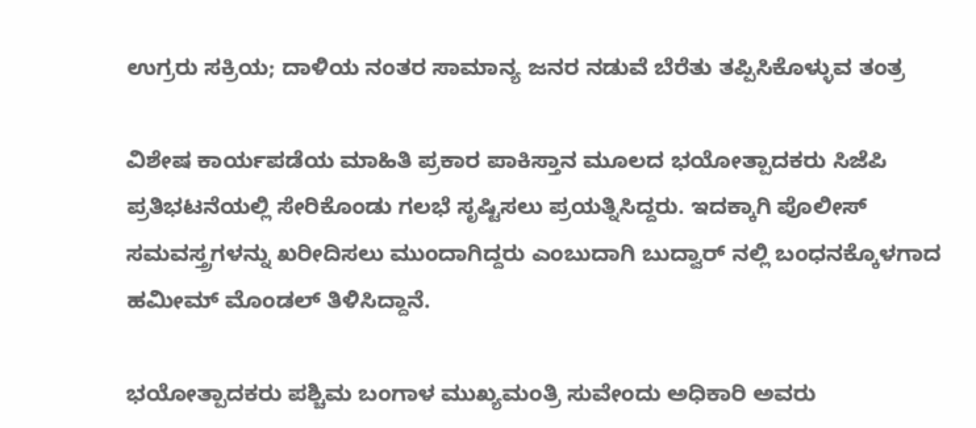ಉಗ್ರರು ಸಕ್ರಿಯ; ದಾಳಿಯ ನಂತರ ಸಾಮಾನ್ಯ ಜನರ ನಡುವೆ ಬೆರೆತು ತಪ್ಪಿಸಿಕೊಳ್ಳುವ ತಂತ್ರ

ವಿಶೇಷ ಕಾರ್ಯಪಡೆಯ ಮಾಹಿತಿ ಪ್ರಕಾರ ಪಾಕಿಸ್ತಾನ ಮೂಲದ ಭಯೋತ್ಪಾದಕರು ಸಿಜೆಪಿ ಪ್ರತಿಭಟನೆಯಲ್ಲಿ ಸೇರಿಕೊಂಡು ಗಲಭೆ ಸೃಷ್ಟಿಸಲು ಪ್ರಯತ್ನಿಸಿದ್ದರು. ಇದಕ್ಕಾಗಿ ಪೊಲೀಸ್ ಸಮವಸ್ತ್ರಗಳನ್ನು ಖರೀದಿಸಲು ಮುಂದಾಗಿದ್ದರು ಎಂಬುದಾಗಿ ಬುದ್ವಾರ್ ನಲ್ಲಿ ಬಂಧನಕ್ಕೊಳಗಾದ ಹಮೀಮ್ ಮೊಂಡಲ್ ತಿಳಿಸಿದ್ದಾನೆ.

ಭಯೋತ್ಪಾದಕರು ಪಶ್ಚಿಮ ಬಂಗಾಳ ಮುಖ್ಯಮಂತ್ರಿ ಸುವೇಂದು ಅಧಿಕಾರಿ ಅವರು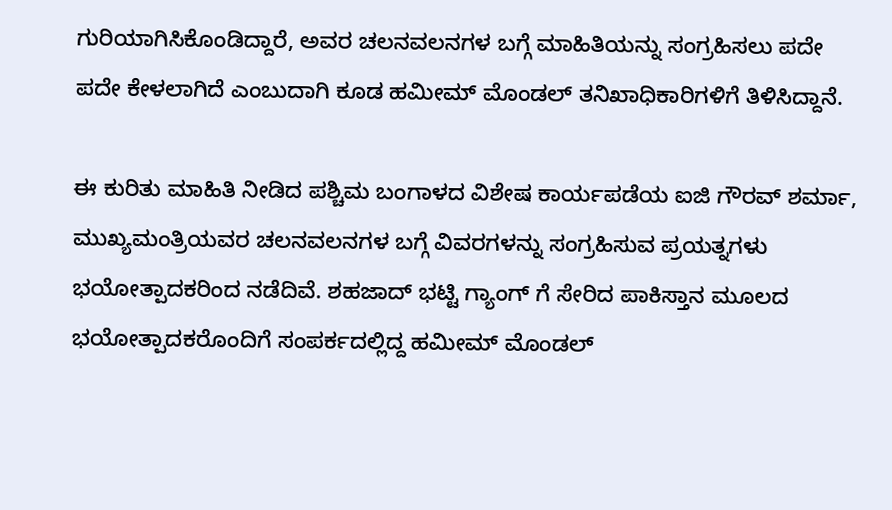ಗುರಿಯಾಗಿಸಿಕೊಂಡಿದ್ದಾರೆ, ಅವರ ಚಲನವಲನಗಳ ಬಗ್ಗೆ ಮಾಹಿತಿಯನ್ನು ಸಂಗ್ರಹಿಸಲು ಪದೇ ಪದೇ ಕೇಳಲಾಗಿದೆ ಎಂಬುದಾಗಿ ಕೂಡ ಹಮೀಮ್ ಮೊಂಡಲ್ ತನಿಖಾಧಿಕಾರಿಗಳಿಗೆ ತಿಳಿಸಿದ್ದಾನೆ.

ಈ ಕುರಿತು ಮಾಹಿತಿ ನೀಡಿದ ಪಶ್ಚಿಮ ಬಂಗಾಳದ ವಿಶೇಷ ಕಾರ್ಯಪಡೆಯ ಐಜಿ ಗೌರವ್ ಶರ್ಮಾ, ಮುಖ್ಯಮಂತ್ರಿಯವರ ಚಲನವಲನಗಳ ಬಗ್ಗೆ ವಿವರಗಳನ್ನು ಸಂಗ್ರಹಿಸುವ ಪ್ರಯತ್ನಗಳು ಭಯೋತ್ಪಾದಕರಿಂದ ನಡೆದಿವೆ. ಶಹಜಾದ್ ಭಟ್ಟಿ ಗ್ಯಾಂಗ್ ಗೆ ಸೇರಿದ ಪಾಕಿಸ್ತಾನ ಮೂಲದ ಭಯೋತ್ಪಾದಕರೊಂದಿಗೆ ಸಂಪರ್ಕದಲ್ಲಿದ್ದ ಹಮೀಮ್ ಮೊಂಡಲ್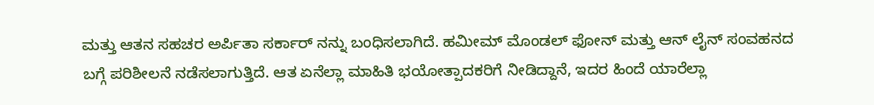ಮತ್ತು ಆತನ ಸಹಚರ ಅರ್ಪಿತಾ ಸರ್ಕಾರ್ ನನ್ನು ಬಂಧಿಸಲಾಗಿದೆ. ಹಮೀಮ್ ಮೊಂಡಲ್ ಫೋನ್ ಮತ್ತು ಆನ್ ಲೈನ್ ಸಂವಹನದ ಬಗ್ಗೆ ಪರಿಶೀಲನೆ ನಡೆಸಲಾಗುತ್ತಿದೆ. ಆತ ಏನೆಲ್ಲಾ ಮಾಹಿತಿ ಭಯೋತ್ಪಾದಕರಿಗೆ ನೀಡಿದ್ದಾನೆ, ಇದರ ಹಿಂದೆ ಯಾರೆಲ್ಲಾ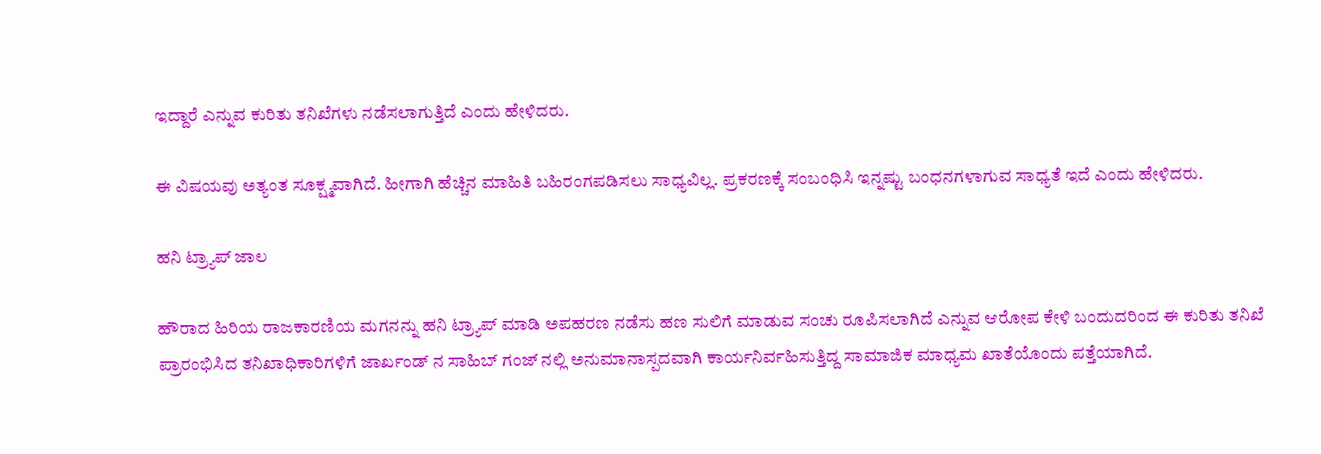ಇದ್ದಾರೆ ಎನ್ನುವ ಕುರಿತು ತನಿಖೆಗಳು ನಡೆಸಲಾಗುತ್ತಿದೆ ಎಂದು ಹೇಳಿದರು.

ಈ ವಿಷಯವು ಅತ್ಯಂತ ಸೂಕ್ಷ್ಮವಾಗಿದೆ. ಹೀಗಾಗಿ ಹೆಚ್ಚಿನ ಮಾಹಿತಿ ಬಹಿರಂಗಪಡಿಸಲು ಸಾಧ್ಯವಿಲ್ಲ. ಪ್ರಕರಣಕ್ಕೆ ಸಂಬಂಧಿಸಿ ಇನ್ನಷ್ಟು ಬಂಧನಗಳಾಗುವ ಸಾಧ್ಯತೆ ಇದೆ ಎಂದು ಹೇಳಿದರು.

ಹನಿ ಟ್ರ್ಯಾಪ್ ಜಾಲ

ಹೌರಾದ ಹಿರಿಯ ರಾಜಕಾರಣಿಯ ಮಗನನ್ನು ಹನಿ ಟ್ರ್ಯಾಪ್ ಮಾಡಿ ಅಪಹರಣ ನಡೆಸು ಹಣ ಸುಲಿಗೆ ಮಾಡುವ ಸಂಚು ರೂಪಿಸಲಾಗಿದೆ ಎನ್ನುವ ಆರೋಪ ಕೇಳಿ ಬಂದುದರಿಂದ ಈ ಕುರಿತು ತನಿಖೆ ಪ್ರಾರಂಭಿಸಿದ ತನಿಖಾಧಿಕಾರಿಗಳಿಗೆ ಜಾರ್ಖಂಡ್ ನ ಸಾಹಿಬ್ ಗಂಜ್ ನಲ್ಲಿ ಅನುಮಾನಾಸ್ಪದವಾಗಿ ಕಾರ್ಯನಿರ್ವಹಿಸುತ್ತಿದ್ದ ಸಾಮಾಜಿಕ ಮಾಧ್ಯಮ ಖಾತೆಯೊಂದು ಪತ್ತೆಯಾಗಿದೆ.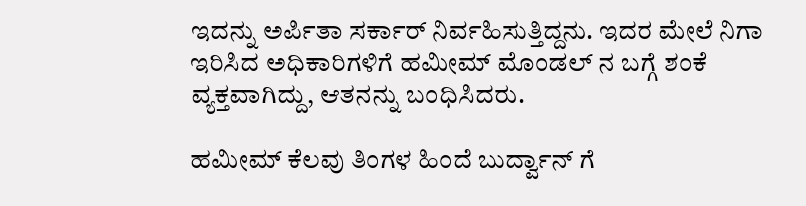ಇದನ್ನು ಅರ್ಪಿತಾ ಸರ್ಕಾರ್ ನಿರ್ವಹಿಸುತ್ತಿದ್ದನು. ಇದರ ಮೇಲೆ ನಿಗಾ ಇರಿಸಿದ ಅಧಿಕಾರಿಗಳಿಗೆ ಹಮೀಮ್ ಮೊಂಡಲ್ ನ ಬಗ್ಗೆ ಶಂಕೆ ವ್ಯಕ್ತವಾಗಿದ್ದು, ಆತನನ್ನು ಬಂಧಿಸಿದರು.

ಹಮೀಮ್ ಕೆಲವು ತಿಂಗಳ ಹಿಂದೆ ಬುರ್ದ್ವಾನ್ ಗೆ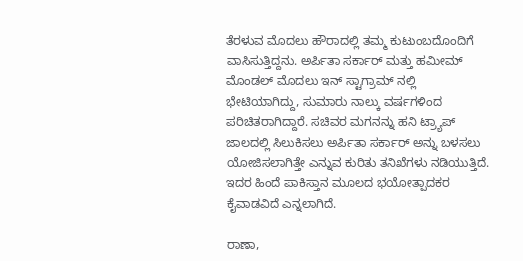ತೆರಳುವ ಮೊದಲು ಹೌರಾದಲ್ಲಿ ತಮ್ಮ ಕುಟುಂಬದೊಂದಿಗೆ ವಾಸಿಸುತ್ತಿದ್ದನು. ಅರ್ಪಿತಾ ಸರ್ಕಾರ್ ಮತ್ತು ಹಮೀಮ್ ಮೊಂಡಲ್ ಮೊದಲು ಇನ್ ಸ್ಟಾಗ್ರಾಮ್ ನಲ್ಲಿ ಭೇಟಿಯಾಗಿದ್ದು, ಸುಮಾರು ನಾಲ್ಕು ವರ್ಷಗಳಿಂದ ಪರಿಚಿತರಾಗಿದ್ದಾರೆ. ಸಚಿವರ ಮಗನನ್ನು ಹನಿ ಟ್ರ್ಯಾಪ್ ಜಾಲದಲ್ಲಿ ಸಿಲುಕಿಸಲು ಅರ್ಪಿತಾ ಸರ್ಕಾರ್ ಅನ್ನು ಬಳಸಲು ಯೋಜಿಸಲಾಗಿತ್ತೇ ಎನ್ನುವ ಕುರಿತು ತನಿಖೆಗಳು ನಡಿಯುತ್ತಿದೆ. ಇದರ ಹಿಂದೆ ಪಾಕಿಸ್ತಾನ ಮೂಲದ ಭಯೋತ್ಪಾದಕರ ಕೈವಾಡವಿದೆ ಎನ್ನಲಾಗಿದೆ.

ರಾಣಾ,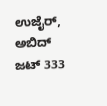ಉಜೈರ್, ಅಬಿದ್ ಜಟ್ 333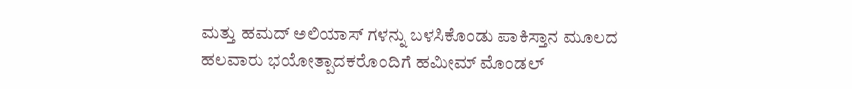ಮತ್ತು ಹಮದ್ ಅಲಿಯಾಸ್ ಗಳನ್ನು ಬಳಸಿಕೊಂಡು ಪಾಕಿಸ್ತಾನ ಮೂಲದ ಹಲವಾರು ಭಯೋತ್ಪಾದಕರೊಂದಿಗೆ ಹಮೀಮ್ ಮೊಂಡಲ್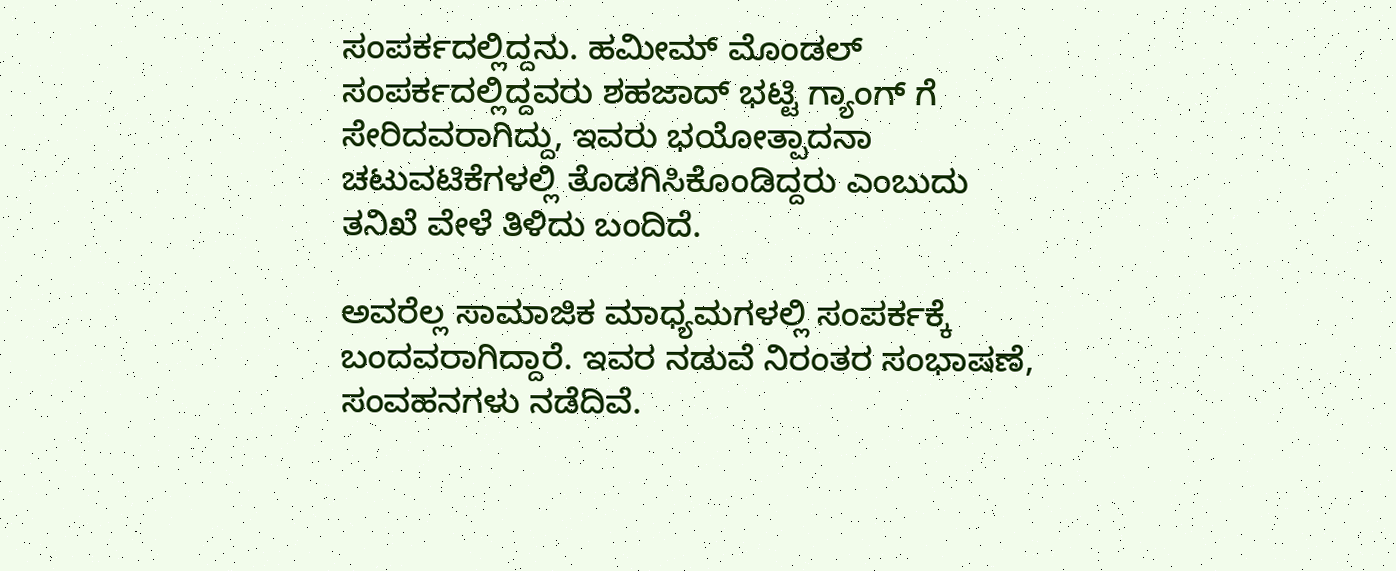ಸಂಪರ್ಕದಲ್ಲಿದ್ದನು. ಹಮೀಮ್ ಮೊಂಡಲ್ ಸಂಪರ್ಕದಲ್ಲಿದ್ದವರು ಶಹಜಾದ್ ಭಟ್ಟಿ ಗ್ಯಾಂಗ್ ಗೆ ಸೇರಿದವರಾಗಿದ್ದು, ಇವರು ಭಯೋತ್ಪಾದನಾ ಚಟುವಟಿಕೆಗಳಲ್ಲಿ ತೊಡಗಿಸಿಕೊಂಡಿದ್ದರು ಎಂಬುದು ತನಿಖೆ ವೇಳೆ ತಿಳಿದು ಬಂದಿದೆ.

ಅವರೆಲ್ಲ ಸಾಮಾಜಿಕ ಮಾಧ್ಯಮಗಳಲ್ಲಿ ಸಂಪರ್ಕಕ್ಕೆ ಬಂದವರಾಗಿದ್ದಾರೆ. ಇವರ ನಡುವೆ ನಿರಂತರ ಸಂಭಾಷಣೆ, ಸಂವಹನಗಳು ನಡೆದಿವೆ.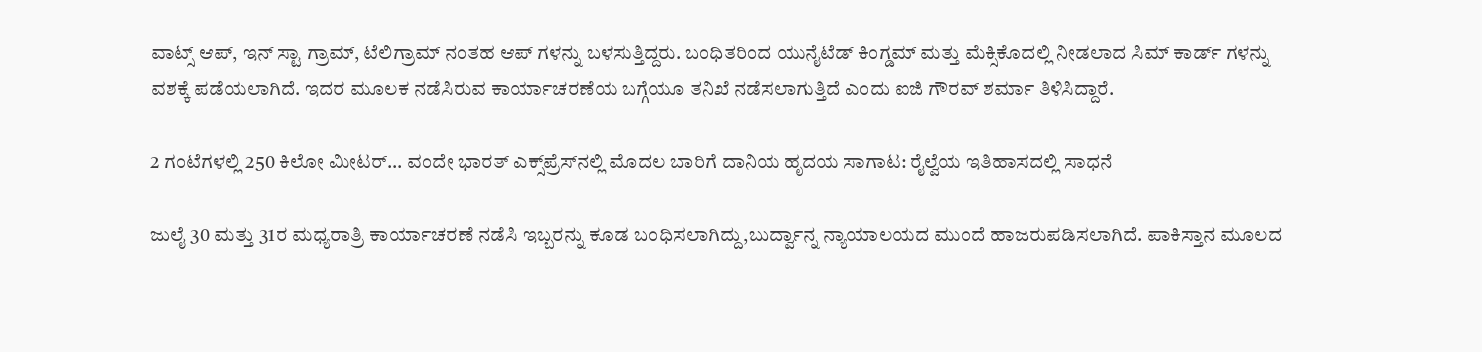ವಾಟ್ಸ್ ಆಪ್, ಇನ್ ಸ್ಟಾ ಗ್ರಾಮ್, ಟೆಲಿಗ್ರಾಮ್ ನಂತಹ ಆಪ್ ಗಳನ್ನು ಬಳಸುತ್ತಿದ್ದರು. ಬಂಧಿತರಿಂದ ಯುನೈಟೆಡ್ ಕಿಂಗ್ಡಮ್ ಮತ್ತು ಮೆಕ್ಸಿಕೊದಲ್ಲಿ ನೀಡಲಾದ ಸಿಮ್ ಕಾರ್ಡ್ ಗಳನ್ನು ವಶಕ್ಕೆ ಪಡೆಯಲಾಗಿದೆ. ಇದರ ಮೂಲಕ ನಡೆಸಿರುವ ಕಾರ್ಯಾಚರಣೆಯ ಬಗ್ಗೆಯೂ ತನಿಖೆ ನಡೆಸಲಾಗುತ್ತಿದೆ ಎಂದು ಐಜಿ ಗೌರವ್ ಶರ್ಮಾ ತಿಳಿಸಿದ್ದಾರೆ.

2 ಗಂಟೆಗಳಲ್ಲಿ 250 ಕಿಲೋ ಮೀಟರ್... ವಂದೇ ಭಾರತ್ ಎಕ್ಸ್‌ಪ್ರೆಸ್‌ನಲ್ಲಿ ಮೊದಲ ಬಾರಿಗೆ ದಾನಿಯ ಹೃದಯ ಸಾಗಾಟ: ರೈಲ್ವೆಯ ಇತಿಹಾಸದಲ್ಲಿ ಸಾಧನೆ

ಜುಲೈ 30 ಮತ್ತು 31ರ ಮಧ್ಯರಾತ್ರಿ ಕಾರ್ಯಾಚರಣೆ ನಡೆಸಿ ಇಬ್ಬರನ್ನು ಕೂಡ ಬಂಧಿಸಲಾಗಿದ್ದು,ಬುರ್ದ್ವಾನ್ನ ನ್ಯಾಯಾಲಯದ ಮುಂದೆ ಹಾಜರುಪಡಿಸಲಾಗಿದೆ. ಪಾಕಿಸ್ತಾನ ಮೂಲದ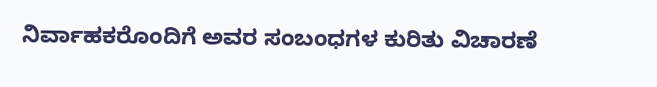ನಿರ್ವಾಹಕರೊಂದಿಗೆ ಅವರ ಸಂಬಂಧಗಳ ಕುರಿತು ವಿಚಾರಣೆ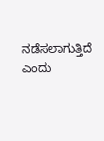ನಡೆಸಲಾಗುತ್ತಿದೆ ಎಂದು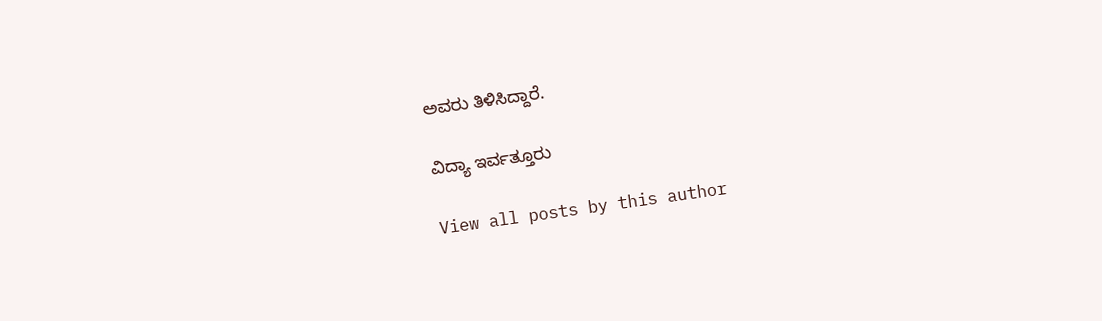ಅವರು ತಿಳಿಸಿದ್ದಾರೆ.

ವಿದ್ಯಾ ಇರ್ವತ್ತೂರು

View all posts by this author